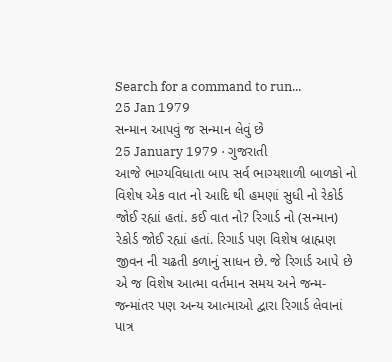Search for a command to run...
25 Jan 1979
સન્માન આપવું જ સન્માન લેવું છે
25 January 1979 · ગુજરાતી
આજે ભાગ્યવિધાતા બાપ સર્વ ભાગ્યશાળી બાળકો નો વિશેષ એક વાત નો આદિ થી હમણાં સુધી નો રેકોર્ડ જોઈ રહ્યાં હતાં. કઈ વાત નો? રિગાર્ડ નો (સન્માન) રેકોર્ડ જોઈ રહ્યાં હતાં. રિગાર્ડ પણ વિશેષ બ્રાહ્મણ જીવન ની ચઢતી કળાનું સાધન છે. જે રિગાર્ડ આપે છે એ જ વિશેષ આત્મા વર્તમાન સમય અને જન્મ-જન્માંતર પણ અન્ય આત્માઓ દ્વારા રિગાર્ડ લેવાનાં પાત્ર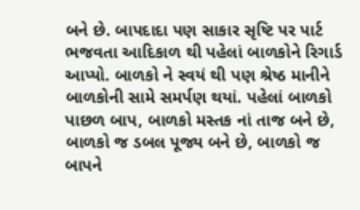બને છે. બાપદાદા પણ સાકાર સૃષ્ટિ પર પાર્ટ ભજવતા આદિકાળ થી પહેલાં બાળકોને રિગાર્ડ આપ્યો. બાળકો ને સ્વયં થી પણ શ્રેષ્ઠ માનીને બાળકોની સામે સમર્પણ થયાં. પહેલાં બાળકો પાછળ બાપ, બાળકો મસ્તક નાં તાજ બને છે, બાળકો જ ડબલ પૂજ્ય બને છે, બાળકો જ બાપને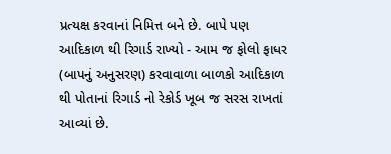પ્રત્યક્ષ કરવાનાં નિમિત્ત બને છે. બાપે પણ આદિકાળ થી રિગાર્ડ રાખ્યો - આમ જ ફોલો ફાધર (બાપનું અનુસરણ) કરવાવાળા બાળકો આદિકાળ થી પોતાનાં રિગાર્ડ નો રેકોર્ડ ખૂબ જ સરસ રાખતાં આવ્યાં છે.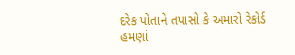દરેક પોતાને તપાસો કે અમારો રેકોર્ડ હમણાં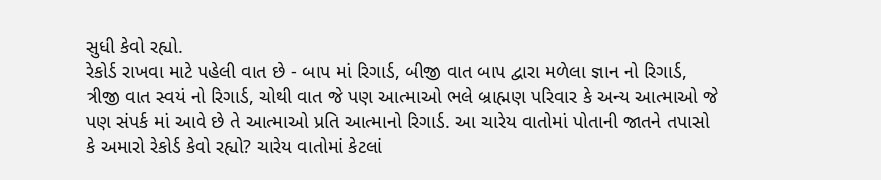સુધી કેવો રહ્યો.
રેકોર્ડ રાખવા માટે પહેલી વાત છે - બાપ માં રિગાર્ડ, બીજી વાત બાપ દ્વારા મળેલા જ્ઞાન નો રિગાર્ડ, ત્રીજી વાત સ્વયં નો રિગાર્ડ, ચોથી વાત જે પણ આત્માઓ ભલે બ્રાહ્મણ પરિવાર કે અન્ય આત્માઓ જે પણ સંપર્ક માં આવે છે તે આત્માઓ પ્રતિ આત્માનો રિગાર્ડ. આ ચારેય વાતોમાં પોતાની જાતને તપાસો કે અમારો રેકોર્ડ કેવો રહ્યો? ચારેય વાતોમાં કેટલાં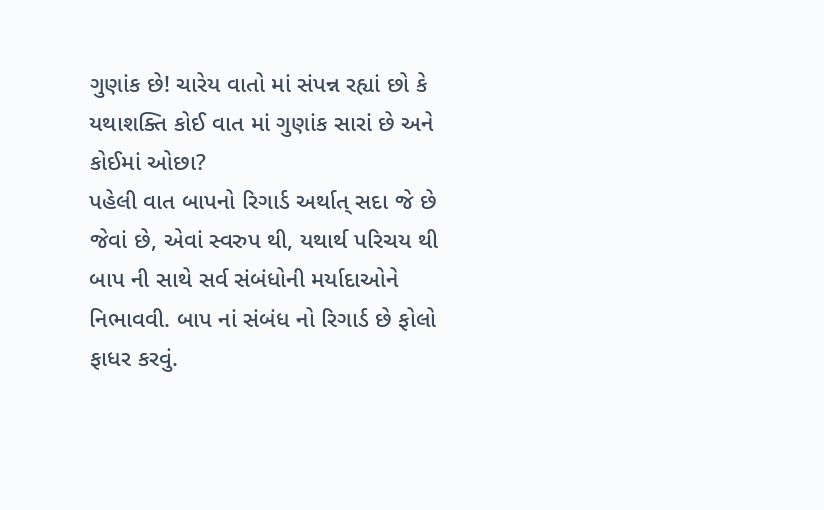ગુણાંક છે! ચારેય વાતો માં સંપન્ન રહ્યાં છો કે યથાશક્તિ કોઈ વાત માં ગુણાંક સારાં છે અને કોઈમાં ઓછા?
પહેલી વાત બાપનો રિગાર્ડ અર્થાત્ સદા જે છે જેવાં છે, એવાં સ્વરુપ થી, યથાર્થ પરિચય થી બાપ ની સાથે સર્વ સંબંધોની મર્યાદાઓને નિભાવવી. બાપ નાં સંબંધ નો રિગાર્ડ છે ફોલો ફાધર કરવું.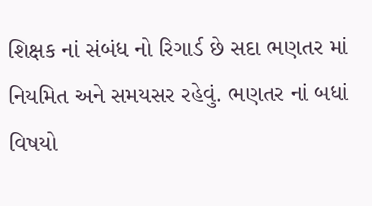શિક્ષક નાં સંબંધ નો રિગાર્ડ છે સદા ભણતર માં નિયમિત અને સમયસર રહેવું. ભણતર નાં બધાં વિષયો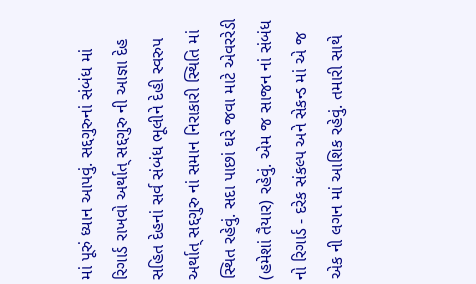માં પૂરું ધ્યાન આપવું. સદ્દગુરુનાં સંબંધ માં રિગાર્ડ રાખવો અર્થાત્ સદ્દગુરુ ની આજ્ઞા દેહ સહિત દેહનાં સર્વ સંબંધ ભૂલીને દેહી સ્વરુપ અર્થાત્ સદ્દગુરુ નાં સમાન નિરાકારી સ્થિતિ માં સ્થિત રહેવું. સદા પાછાં ઘરે જવા માટે એવરરેડી (હમેશાં તૈયાર) રહેવું. એમ જ સાજન નાં સંબંધ નો રિગાર્ડ - દરેક સંકલ્પ અને સેકન્ડ માં એ જ એક ની લગન માં આશિક રહેવું. તમારી સાથે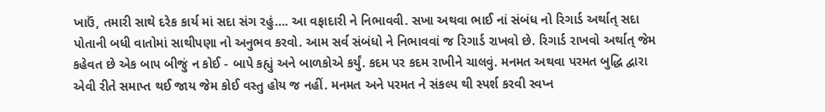ખાઉં, તમારી સાથે દરેક કાર્ય માં સદા સંગ રહું…. આ વફાદારી ને નિભાવવી. સખા અથવા ભાઈ નાં સંબંધ નો રિગાર્ડ અર્થાત્ સદા પોતાની બધી વાતોમાં સાથીપણા નો અનુભવ કરવો. આમ સર્વ સંબંધો ને નિભાવવાં જ રિગાર્ડ રાખવો છે. રિગાર્ડ રાખવો અર્થાત્ જેમ કહેવત છે એક બાપ બીજું ન કોઈ - બાપે કહ્યું અને બાળકોએ કર્યું. કદમ પર કદમ રાખીને ચાલવું. મનમત અથવા પરમત બુદ્ધિ દ્વારા એવી રીતે સમાપ્ત થઈ જાય જેમ કોઈ વસ્તુ હોય જ નહીં. મનમત અને પરમત ને સંકલ્પ થી સ્પર્શ કરવી સ્વપ્ન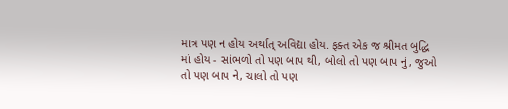માત્ર પણ ન હોય અર્થાત્ અવિદ્યા હોય. ફક્ત એક જ શ્રીમત બુદ્ધિ માં હોય - સાંભળો તો પણ બાપ થી, બોલો તો પણ બાપ નું, જુઓ તો પણ બાપ ને, ચાલો તો પણ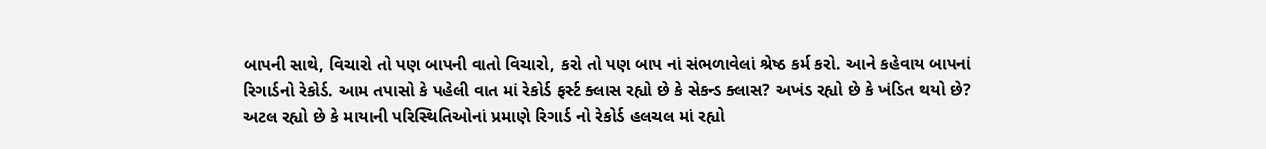બાપની સાથે, વિચારો તો પણ બાપની વાતો વિચારો, કરો તો પણ બાપ નાં સંભળાવેલાં શ્રેષ્ઠ કર્મ કરો. આને કહેવાય બાપનાં રિગાર્ડનો રેકોર્ડ. આમ તપાસો કે પહેલી વાત માં રેકોર્ડ ફર્સ્ટ ક્લાસ રહ્યો છે કે સેકન્ડ ક્લાસ? અખંડ રહ્યો છે કે ખંડિત થયો છે? અટલ રહ્યો છે કે માયાની પરિસ્થિતિઓનાં પ્રમાણે રિગાર્ડ નો રેકોર્ડ હલચલ માં રહ્યો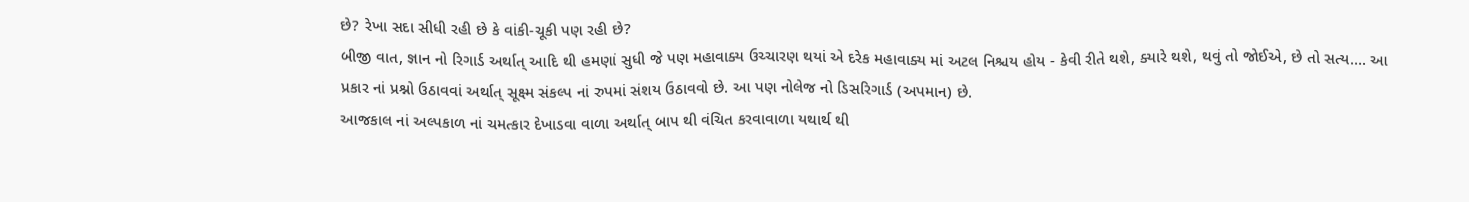છે? રેખા સદા સીધી રહી છે કે વાંકી-ચૂકી પણ રહી છે?
બીજી વાત, જ્ઞાન નો રિગાર્ડ અર્થાત્ આદિ થી હમણાં સુધી જે પણ મહાવાક્ય ઉચ્ચારણ થયાં એ દરેક મહાવાક્ય માં અટલ નિશ્ચય હોય - કેવી રીતે થશે, ક્યારે થશે, થવું તો જોઈએ, છે તો સત્ય…. આ પ્રકાર નાં પ્રશ્નો ઉઠાવવાં અર્થાત્ સૂક્ષ્મ સંકલ્પ નાં રુપમાં સંશય ઉઠાવવો છે. આ પણ નોલેજ નો ડિસરિગાર્ડ (અપમાન) છે.
આજકાલ નાં અલ્પકાળ નાં ચમત્કાર દેખાડવા વાળા અર્થાત્ બાપ થી વંચિત કરવાવાળા યથાર્થ થી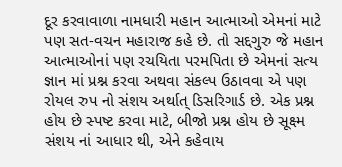દૂર કરવાવાળા નામધારી મહાન આત્માઓ એમનાં માટે પણ સત-વચન મહારાજ કહે છે. તો સદ્દગુરુ જે મહાન આત્માઓનાં પણ રચયિતા પરમપિતા છે એમનાં સત્ય જ્ઞાન માં પ્રશ્ન કરવા અથવા સંકલ્પ ઉઠાવવા એ પણ રોયલ રુપ નો સંશય અર્થાત્ ડિસરિગાર્ડ છે. એક પ્રશ્ન હોય છે સ્પષ્ટ કરવા માટે, બીજો પ્રશ્ન હોય છે સૂક્ષ્મ સંશય નાં આધાર થી, એને કહેવાય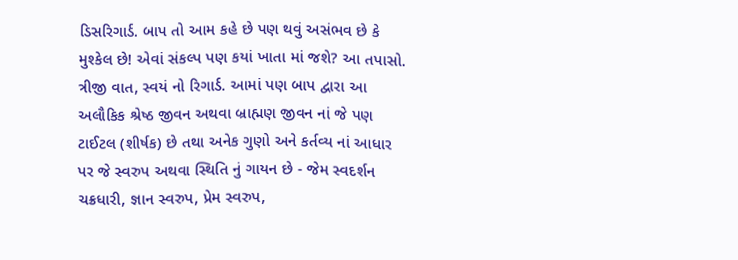ડિસરિગાર્ડ. બાપ તો આમ કહે છે પણ થવું અસંભવ છે કે મુશ્કેલ છે! એવાં સંકલ્પ પણ કયાં ખાતા માં જશે? આ તપાસો.
ત્રીજી વાત, સ્વયં નો રિગાર્ડ. આમાં પણ બાપ દ્વારા આ અલૌકિક શ્રેષ્ઠ જીવન અથવા બ્રાહ્મણ જીવન નાં જે પણ ટાઈટલ (શીર્ષક) છે તથા અનેક ગુણો અને કર્તવ્ય નાં આધાર પર જે સ્વરુપ અથવા સ્થિતિ નું ગાયન છે - જેમ સ્વદર્શન ચક્રધારી, જ્ઞાન સ્વરુપ, પ્રેમ સ્વરુપ,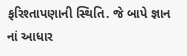ફરિશ્તાપણાની સ્થિતિ. જે બાપે જ્ઞાન નાં આધાર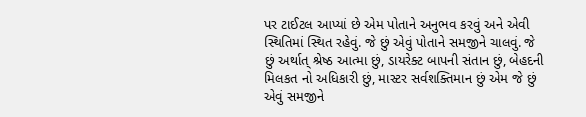પર ટાઈટલ આપ્યાં છે એમ પોતાને અનુભવ કરવું અને એવી સ્થિતિમાં સ્થિત રહેવું. જે છું એવું પોતાને સમજીને ચાલવું. જે છું અર્થાત્ શ્રેષ્ઠ આત્મા છું, ડાયરેક્ટ બાપની સંતાન છું, બેહદની મિલકત નો અધિકારી છું, માસ્ટર સર્વશક્તિમાન છું એમ જે છું એવું સમજીને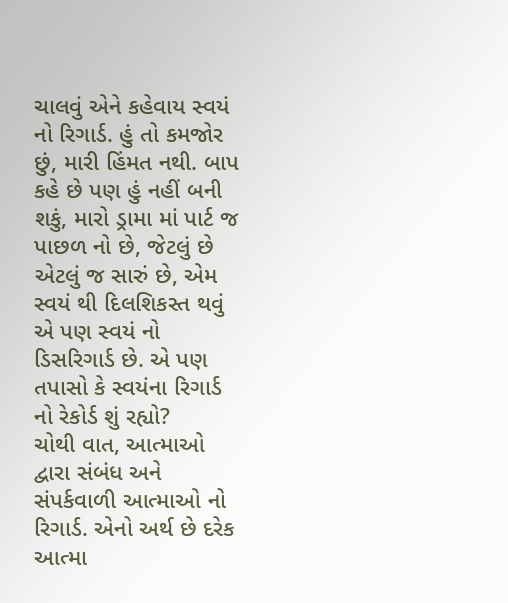ચાલવું એને કહેવાય સ્વયં નો રિગાર્ડ. હું તો કમજોર છું, મારી હિંમત નથી. બાપ કહે છે પણ હું નહીં બની શકું, મારો ડ્રામા માં પાર્ટ જ પાછળ નો છે, જેટલું છે એટલું જ સારું છે, એમ સ્વયં થી દિલશિકસ્ત થવું એ પણ સ્વયં નો ડિસરિગાર્ડ છે. એ પણ તપાસો કે સ્વયંના રિગાર્ડ નો રેકોર્ડ શું રહ્યો?
ચોથી વાત, આત્માઓ દ્વારા સંબંધ અને સંપર્કવાળી આત્માઓ નો રિગાર્ડ. એનો અર્થ છે દરેક આત્મા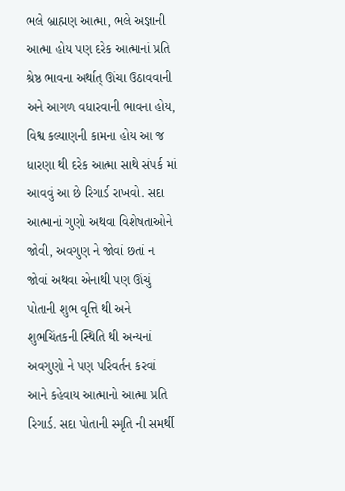ભલે બ્રાહ્મણ આત્મા, ભલે અજ્ઞાની આત્મા હોય પણ દરેક આત્માનાં પ્રતિ શ્રેષ્ઠ ભાવના અર્થાત્ ઊંચા ઉઠાવવાની અને આગળ વધારવાની ભાવના હોય, વિશ્વ કલ્યાણની કામના હોય આ જ ધારણા થી દરેક આત્મા સાથે સંપર્ક માં આવવું આ છે રિગાર્ડ રાખવો. સદા આત્માનાં ગુણો અથવા વિશેષતાઓને જોવી, અવગુણ ને જોવાં છતાં ન જોવાં અથવા એનાથી પણ ઊંચું પોતાની શુભ વૃત્તિ થી અને શુભચિંતકની સ્થિતિ થી અન્યનાં અવગુણો ને પણ પરિવર્તન કરવાં આને કહેવાય આત્માનો આત્મા પ્રતિ રિગાર્ડ. સદા પોતાની સ્મૃતિ ની સમર્થી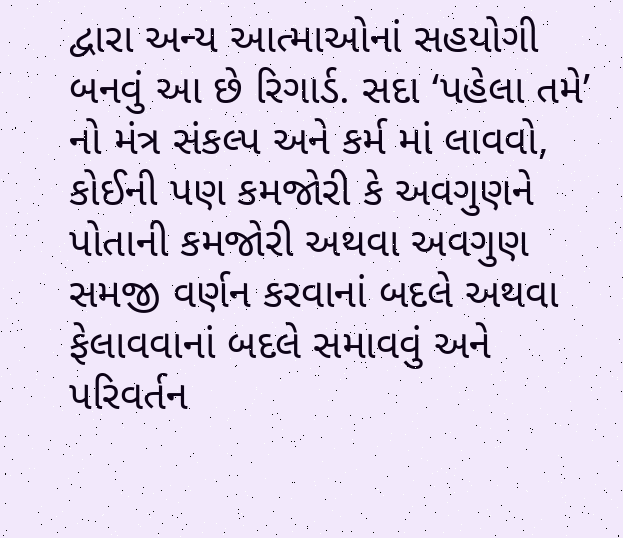દ્વારા અન્ય આત્માઓનાં સહયોગી બનવું આ છે રિગાર્ડ. સદા ‘પહેલા તમે’ નો મંત્ર સંકલ્પ અને કર્મ માં લાવવો, કોઈની પણ કમજોરી કે અવગુણને પોતાની કમજોરી અથવા અવગુણ સમજી વર્ણન કરવાનાં બદલે અથવા ફેલાવવાનાં બદલે સમાવવું અને પરિવર્તન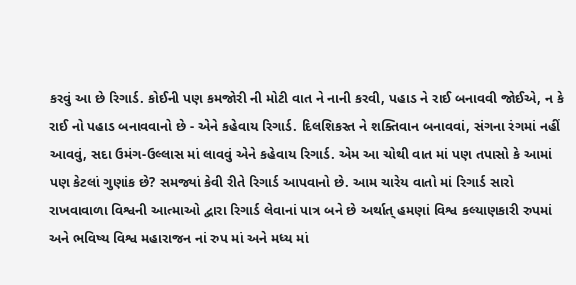કરવું આ છે રિગાર્ડ. કોઈની પણ કમજોરી ની મોટી વાત ને નાની કરવી, પહાડ ને રાઈ બનાવવી જોઈએ, ન કે રાઈ નો પહાડ બનાવવાનો છે - એને કહેવાય રિગાર્ડ. દિલશિકસ્ત ને શક્તિવાન બનાવવાં, સંગના રંગમાં નહીં આવવું, સદા ઉમંગ-ઉલ્લાસ માં લાવવું એને કહેવાય રિગાર્ડ. એમ આ ચોથી વાત માં પણ તપાસો કે આમાં પણ કેટલાં ગુણાંક છે? સમજ્યાં કેવી રીતે રિગાર્ડ આપવાનો છે. આમ ચારેય વાતો માં રિગાર્ડ સારો રાખવાવાળા વિશ્વની આત્માઓ દ્વારા રિગાર્ડ લેવાનાં પાત્ર બને છે અર્થાત્ હમણાં વિશ્વ કલ્યાણકારી રુપમાં અને ભવિષ્ય વિશ્વ મહારાજન નાં રુપ માં અને મધ્ય માં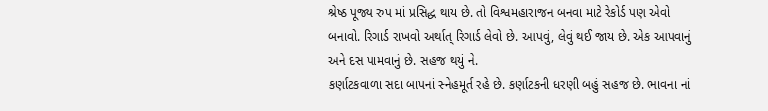શ્રેષ્ઠ પૂજ્ય રુપ માં પ્રસિદ્ધ થાય છે. તો વિશ્વમહારાજન બનવા માટે રેકોર્ડ પણ એવો બનાવો. રિગાર્ડ રાખવો અર્થાત્ રિગાર્ડ લેવો છે. આપવું, લેવું થઈ જાય છે. એક આપવાનું અને દસ પામવાનું છે. સહજ થયું ને.
કર્ણાટકવાળા સદા બાપનાં સ્નેહમૂર્ત રહે છે. કર્ણાટકની ધરણી બહું સહજ છે. ભાવના નાં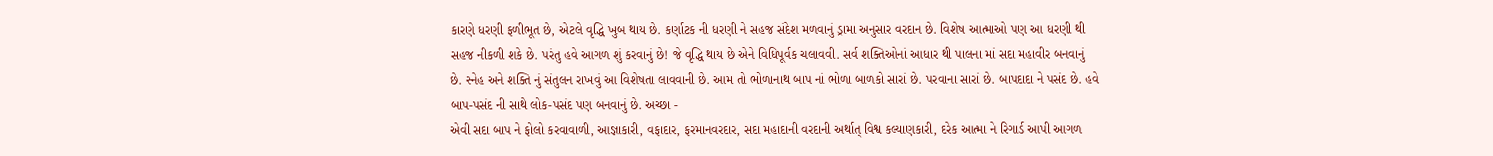કારણે ધરણી ફળીભૂત છે, એટલે વૃદ્ધિ ખુબ થાય છે. કર્ણાટક ની ધરણી ને સહજ સંદેશ મળવાનું ડ્રામા અનુસાર વરદાન છે. વિશેષ આત્માઓ પણ આ ધરણી થી સહજ નીકળી શકે છે. પરંતુ હવે આગળ શું કરવાનું છે! જે વૃદ્ધિ થાય છે એને વિધિપૂર્વક ચલાવવી. સર્વ શક્તિઓનાં આધાર થી પાલના માં સદા મહાવીર બનવાનું છે. સ્નેહ અને શક્તિ નું સંતુલન રાખવું આ વિશેષતા લાવવાની છે. આમ તો ભોળાનાથ બાપ નાં ભોળા બાળકો સારાં છે. પરવાના સારાં છે. બાપદાદા ને પસંદ છે. હવે બાપ-પસંદ ની સાથે લોક-પસંદ પણ બનવાનું છે. અચ્છા -
એવી સદા બાપ ને ફોલો કરવાવાળી, આજ્ઞાકારી, વફાદાર, ફરમાનવરદાર, સદા મહાદાની વરદાની અર્થાત્ વિશ્વ કલ્યાણકારી, દરેક આત્મા ને રિગાર્ડ આપી આગળ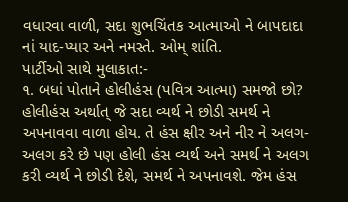વધારવા વાળી, સદા શુભચિંતક આત્માઓ ને બાપદાદા નાં યાદ-પ્યાર અને નમસ્તે. ઓમ્ શાંતિ.
પાર્ટીઓ સાથે મુલાકાત:-
૧. બધાં પોતાને હોલીહંસ (પવિત્ર આત્મા) સમજો છો? હોલીહંસ અર્થાત્ જે સદા વ્યર્થ ને છોડી સમર્થ ને અપનાવવા વાળા હોય. તે હંસ ક્ષીર અને નીર ને અલગ-અલગ કરે છે પણ હોલી હંસ વ્યર્થ અને સમર્થ ને અલગ કરી વ્યર્થ ને છોડી દેશે, સમર્થ ને અપનાવશે. જેમ હંસ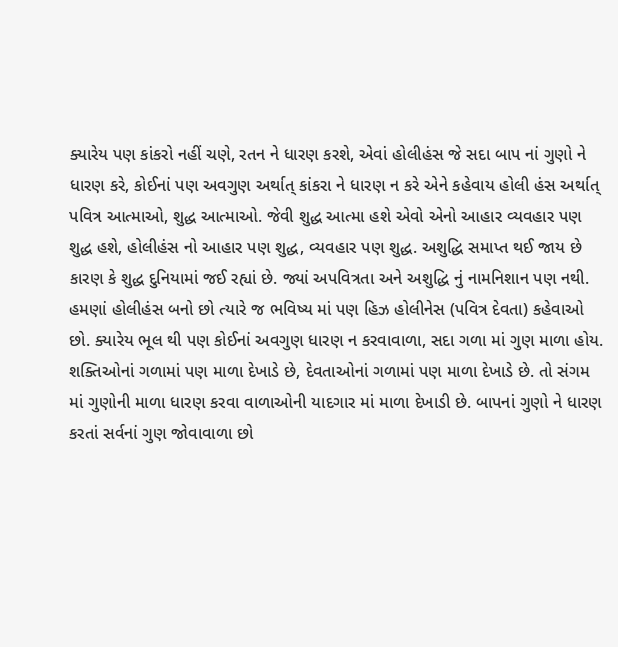ક્યારેય પણ કાંકરો નહીં ચણે, રતન ને ધારણ કરશે, એવાં હોલીહંસ જે સદા બાપ નાં ગુણો ને ધારણ કરે, કોઈનાં પણ અવગુણ અર્થાત્ કાંકરા ને ધારણ ન કરે એને કહેવાય હોલી હંસ અર્થાત્ પવિત્ર આત્માઓ, શુદ્ધ આત્માઓ. જેવી શુદ્ધ આત્મા હશે એવો એનો આહાર વ્યવહાર પણ શુદ્ધ હશે, હોલીહંસ નો આહાર પણ શુદ્ધ, વ્યવહાર પણ શુદ્ધ. અશુદ્ધિ સમાપ્ત થઈ જાય છે કારણ કે શુદ્ધ દુનિયામાં જઈ રહ્યાં છે. જ્યાં અપવિત્રતા અને અશુદ્ધિ નું નામનિશાન પણ નથી. હમણાં હોલીહંસ બનો છો ત્યારે જ ભવિષ્ય માં પણ હિઝ હોલીનેસ (પવિત્ર દેવતા) કહેવાઓ છો. ક્યારેય ભૂલ થી પણ કોઈનાં અવગુણ ધારણ ન કરવાવાળા, સદા ગળા માં ગુણ માળા હોય. શક્તિઓનાં ગળામાં પણ માળા દેખાડે છે, દેવતાઓનાં ગળામાં પણ માળા દેખાડે છે. તો સંગમ માં ગુણોની માળા ધારણ કરવા વાળાઓની યાદગાર માં માળા દેખાડી છે. બાપનાં ગુણો ને ધારણ કરતાં સર્વનાં ગુણ જોવાવાળા છો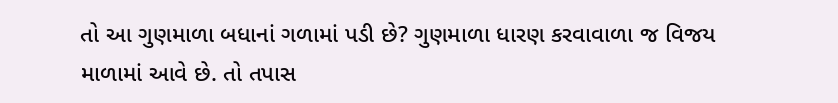તો આ ગુણમાળા બધાનાં ગળામાં પડી છે? ગુણમાળા ધારણ કરવાવાળા જ વિજય માળામાં આવે છે. તો તપાસ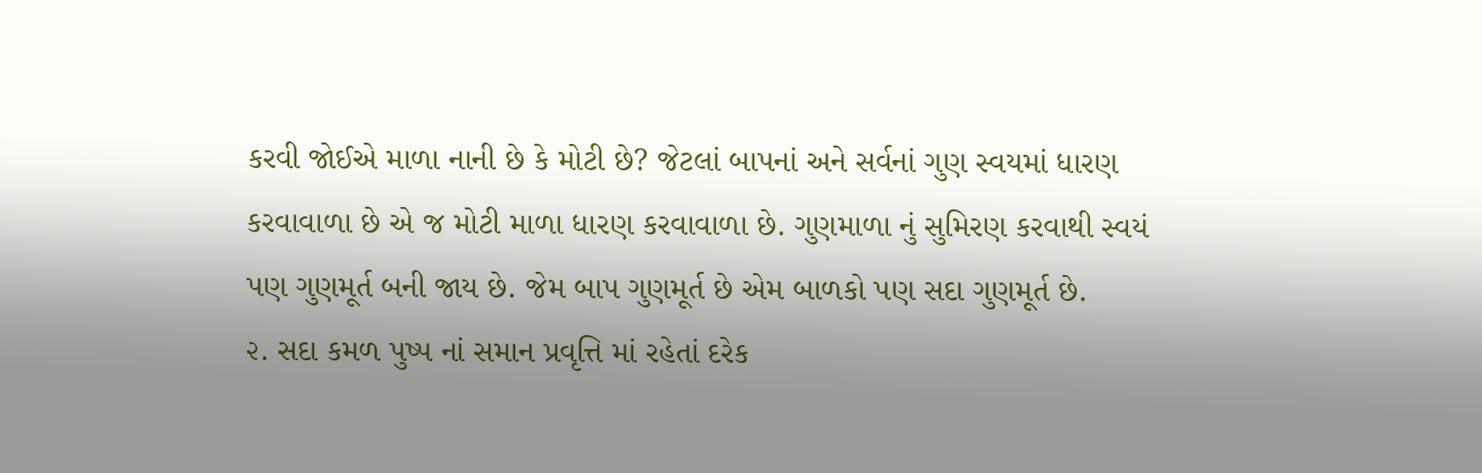કરવી જોઈએ માળા નાની છે કે મોટી છે? જેટલાં બાપનાં અને સર્વનાં ગુણ સ્વયમાં ધારણ કરવાવાળા છે એ જ મોટી માળા ધારણ કરવાવાળા છે. ગુણમાળા નું સુમિરણ કરવાથી સ્વયં પણ ગુણમૂર્ત બની જાય છે. જેમ બાપ ગુણમૂર્ત છે એમ બાળકો પણ સદા ગુણમૂર્ત છે.
૨. સદા કમળ પુષ્પ નાં સમાન પ્રવૃત્તિ માં રહેતાં દરેક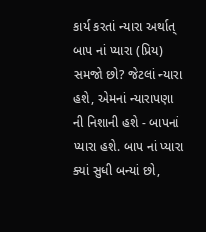કાર્ય કરતાં ન્યારા અર્થાત્ બાપ નાં પ્યારા (પ્રિય) સમજો છો? જેટલાં ન્યારા હશે, એમનાં ન્યારાપણા ની નિશાની હશે - બાપનાં પ્યારા હશે. બાપ નાં પ્યારા ક્યાં સુધી બન્યાં છો,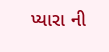પ્યારા ની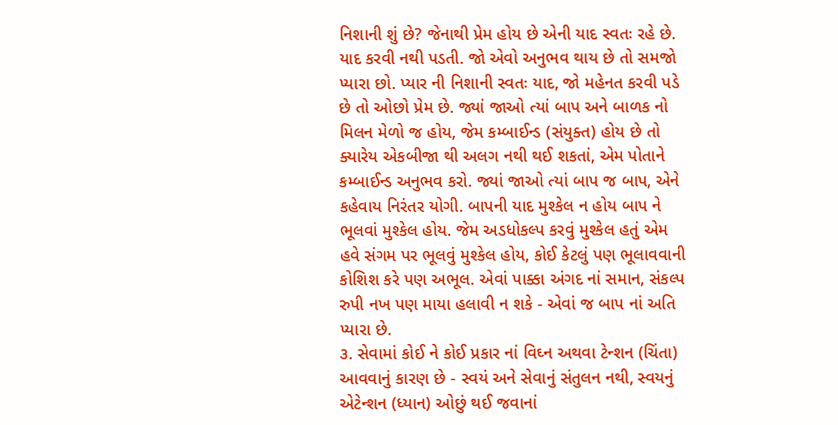નિશાની શું છે? જેનાથી પ્રેમ હોય છે એની યાદ સ્વતઃ રહે છે. યાદ કરવી નથી પડતી. જો એવો અનુભવ થાય છે તો સમજો પ્યારા છો. પ્યાર ની નિશાની સ્વતઃ યાદ, જો મહેનત કરવી પડે છે તો ઓછો પ્રેમ છે. જ્યાં જાઓ ત્યાં બાપ અને બાળક નો મિલન મેળો જ હોય, જેમ કમ્બાઈન્ડ (સંયુક્ત) હોય છે તો ક્યારેય એકબીજા થી અલગ નથી થઈ શકતાં, એમ પોતાને કમ્બાઈન્ડ અનુભવ કરો. જ્યાં જાઓ ત્યાં બાપ જ બાપ, એને કહેવાય નિરંતર યોગી. બાપની યાદ મુશ્કેલ ન હોય બાપ ને ભૂલવાં મુશ્કેલ હોય. જેમ અડધોકલ્પ કરવું મુશ્કેલ હતું એમ હવે સંગમ પર ભૂલવું મુશ્કેલ હોય, કોઈ કેટલું પણ ભૂલાવવાની કોશિશ કરે પણ અભૂલ. એવાં પાક્કા અંગદ નાં સમાન, સંકલ્પ રુપી નખ પણ માયા હલાવી ન શકે - એવાં જ બાપ નાં અતિ પ્યારા છે.
૩. સેવામાં કોઈ ને કોઈ પ્રકાર નાં વિઘ્ન અથવા ટેન્શન (ચિંતા) આવવાનું કારણ છે - સ્વયં અને સેવાનું સંતુલન નથી, સ્વયનું એટેન્શન (ધ્યાન) ઓછું થઈ જવાનાં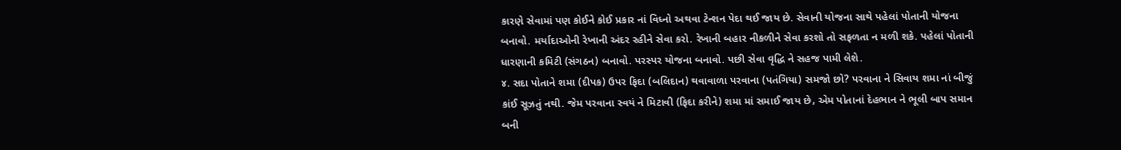કારણે સેવામાં પણ કોઈને કોઈ પ્રકાર નાં વિધ્નો અથવા ટેન્શન પેદા થઈ જાય છે. સેવાની યોજના સાથે પહેલાં પોતાની યોજના બનાવો. મર્યાદાઓની રેખાની અંદર રહીને સેવા કરો. રેખાની બહાર નીકળીને સેવા કરશો તો સફળતા ન મળી શકે. પહેલાં પોતાની ધારણાની કમિટી (સંગઠન) બનાવો. પરસ્પર યોજના બનાવો. પછી સેવા વૃદ્ધિ ને સહજ પામી લેશે.
૪. સદા પોતાને શમા (દીપક) ઉપર ફિદા (બલિદાન) થવાવાળા પરવાના (પતંગિયા) સમજો છો? પરવાના ને સિવાય શમા નાં બીજું કાંઈ સૂઝતું નથી. જેમ પરવાના સ્વયં ને મિટાવી (ફિદા કરીને) શમા માં સમાઈ જાય છે, એમ પોતાનાં દેહભાન ને ભૂલી બાપ સમાન બની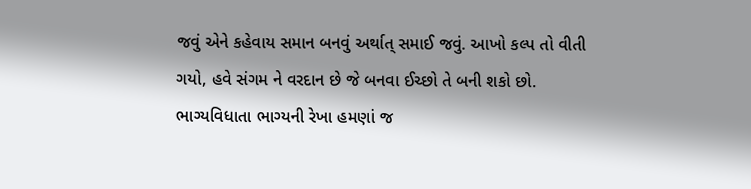જવું એને કહેવાય સમાન બનવું અર્થાત્ સમાઈ જવું. આખો કલ્પ તો વીતી ગયો, હવે સંગમ ને વરદાન છે જે બનવા ઈચ્છો તે બની શકો છો. ભાગ્યવિધાતા ભાગ્યની રેખા હમણાં જ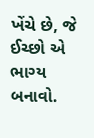ખેંચે છે, જે ઈચ્છો એ ભાગ્ય બનાવો.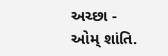અચ્છા - ઓમ્ શાંતિ.